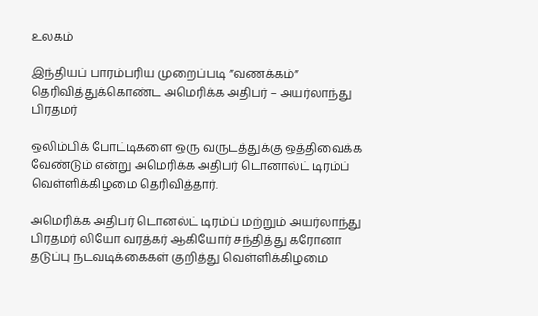உலகம்

இந்தியப் பாரம்பரிய முறைப்படி ”வணக்கம்” தெரிவித்துக்கொண்ட அமெரிக்க அதிபர் – அயர்லாந்து பிரதமர்

ஒலிம்பிக் போட்டிகளை ஒரு வருடத்துக்கு ஒத்திவைக்க வேண்டும் என்று அமெரிக்க அதிபர் டொனால்ட் டிரம்ப் வெள்ளிக்கிழமை தெரிவித்தார்.

அமெரிக்க அதிபர் டொனல்ட் டிரம்ப் மற்றும் அயர்லாந்து பிரதமர் லியோ வரத்கர் ஆகியோர் சந்தித்து கரோனா தடுப்பு நடவடிக்கைகள் குறித்து வெள்ளிக்கிழமை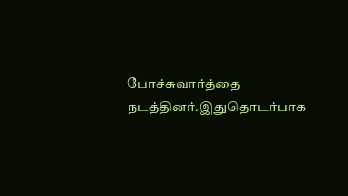போச்சுவார்த்தை நடத்தினர்.இதுதொடர்பாக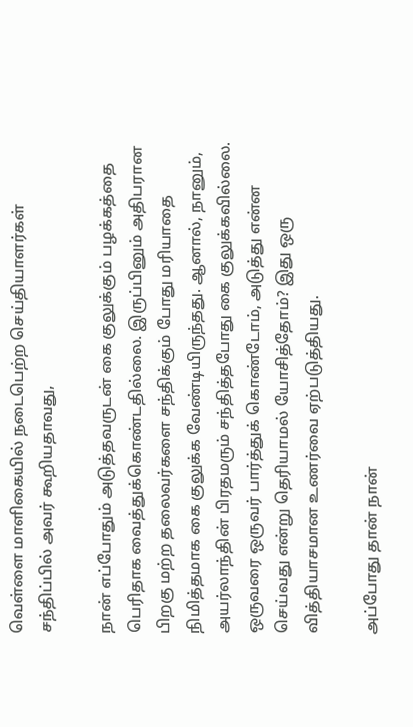வெள்ளை மாளிகையில் நடைபெற்ற செய்தியாளர்கள் சந்திப்பில் அவர் கூறியதாவது,

நான் எப்போதும் அடுத்தவருடன் கை குலுக்கும் பழக்கத்தை பெரிதாக வைத்துக்கொண்டதில்லை. இருப்பினும் அதிபரான பிறகு மற்ற தலைவர்களை சந்திக்கும் போது மரியாதை நிமித்தமாக கை குலுக்க வேண்டியிருந்தது. ஆனால், நானும், அயர்லாந்தின் பிரதமரும் சந்தித்தபோது கை குலுக்கவில்லை. ஒருவரை ஒருவர் பார்த்துக் கொண்டோம், அடுத்து என்ன செய்வது என்று தெரியாமல் யோசித்தோம்? இது ஒரு வித்தியாசமான உணர்வை ஏற்படுத்தியது.

அப்போது தான் நான்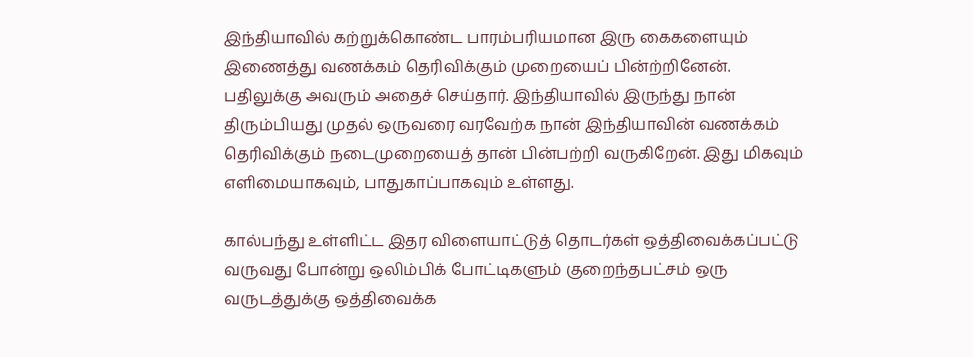இந்தியாவில் கற்றுக்கொண்ட பாரம்பரியமான இரு கைகளையும் இணைத்து வணக்கம் தெரிவிக்கும் முறையைப் பின்ற்றினேன். பதிலுக்கு அவரும் அதைச் செய்தார். இந்தியாவில் இருந்து நான் திரும்பியது முதல் ஒருவரை வரவேற்க நான் இந்தியாவின் வணக்கம் தெரிவிக்கும் நடைமுறையைத் தான் பின்பற்றி வருகிறேன். இது மிகவும் எளிமையாகவும், பாதுகாப்பாகவும் உள்ளது.

கால்பந்து உள்ளிட்ட இதர விளையாட்டுத் தொடர்கள் ஒத்திவைக்கப்பட்டு வருவது போன்று ஒலிம்பிக் போட்டிகளும் குறைந்தபட்சம் ஒரு வருடத்துக்கு ஒத்திவைக்க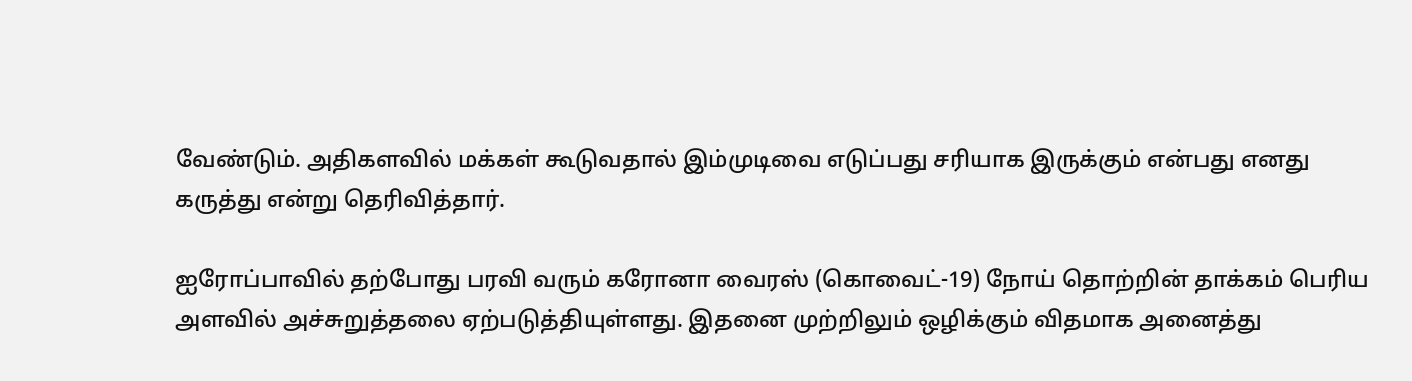வேண்டும். அதிகளவில் மக்கள் கூடுவதால் இம்முடிவை எடுப்பது சரியாக இருக்கும் என்பது எனது கருத்து என்று தெரிவித்தார்.

ஐரோப்பாவில் தற்போது பரவி வரும் கரோனா வைரஸ் (கொவைட்-19) நோய் தொற்றின் தாக்கம் பெரிய அளவில் அச்சுறுத்தலை ஏற்படுத்தியுள்ளது. இதனை முற்றிலும் ஒழிக்கும் விதமாக அனைத்து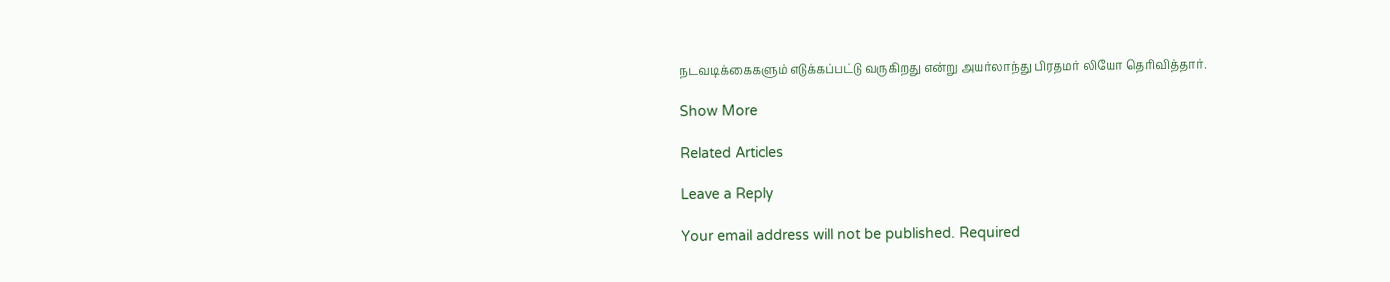நடவடிக்கைகளும் எடுக்கப்பட்டு வருகிறது என்று அயர்லாந்து பிரதமர் லியோ தெரிவித்தார்.

Show More

Related Articles

Leave a Reply

Your email address will not be published. Required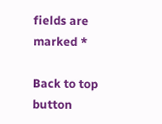fields are marked *

Back to top button